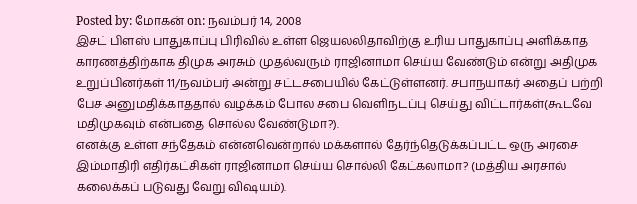Posted by: மோகன் on: நவம்பர் 14, 2008
இசட் பிளஸ் பாதுகாப்பு பிரிவில் உள்ள ஜெயலலிதாவிற்கு உரிய பாதுகாப்பு அளிக்காத காரணத்திற்காக திமுக அரசும் முதல்வரும் ராஜினாமா செய்ய வேண்டும் என்று அதிமுக உறுப்பினர்கள் 11/நவம்பர் அன்று சட்டசபையில் கேட்டுள்ளனர். சபாநயாகர் அதைப் பற்றி பேச அனுமதிக்காததால் வழக்கம் போல சபை வெளிநடப்பு செய்து விட்டார்கள்(கூடவே மதிமுகவும் என்பதை சொல்ல வேண்டுமா?).
எனக்கு உள்ள சந்தேகம் என்னவென்றால் மக்களால் தேர்ந்தெடுக்கப்பட்ட ஒரு அரசை இம்மாதிரி எதிர்கட்சிகள் ராஜினாமா செய்ய சொல்லி கேட்கலாமா? (மத்திய அரசால் கலைக்கப் படுவது வேறு விஷயம்).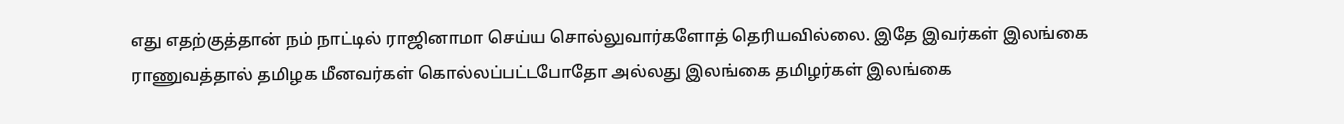எது எதற்குத்தான் நம் நாட்டில் ராஜினாமா செய்ய சொல்லுவார்களோத் தெரியவில்லை. இதே இவர்கள் இலங்கை ராணுவத்தால் தமிழக மீனவர்கள் கொல்லப்பட்டபோதோ அல்லது இலங்கை தமிழர்கள் இலங்கை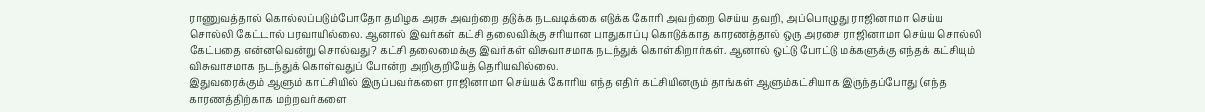ராணுவத்தால் கொல்லப்படும்போதோ தமிழக அரசு அவற்றை தடுக்க நடவடிக்கை எடுக்க கோரி அவற்றை செய்ய தவறி, அப்பொழுது ராஜினாமா செய்ய சொல்லி கேட்டால் பரவாயில்லை. ஆனால் இவர்கள் கட்சி தலைவிக்கு சரியான பாதுகாப்பு கொடுக்காத காரணத்தால் ஒரு அரசை ராஜினாமா செய்ய சொல்லி கேட்பதை என்னவென்று சொல்வது? கட்சி தலைமைக்கு இவர்கள் விசுவாசமாக நடந்துக் கொள்கிறார்கள். ஆனால் ஒட்டு போட்டு மக்களுக்கு எந்தக் கட்சியும் விசுவாசமாக நடந்துக் கொள்வதுப் போன்ற அறிகுறியேத் தெரியவில்லை.
இதுவரைக்கும் ஆளும் காட்சியில் இருப்பவர்களை ராஜினாமா செய்யக் கோரிய எந்த எதிர் கட்சியினரும் தாங்கள் ஆளும்கட்சியாக இருந்தப்போது (எந்த காரணத்திற்காக மற்றவர்களை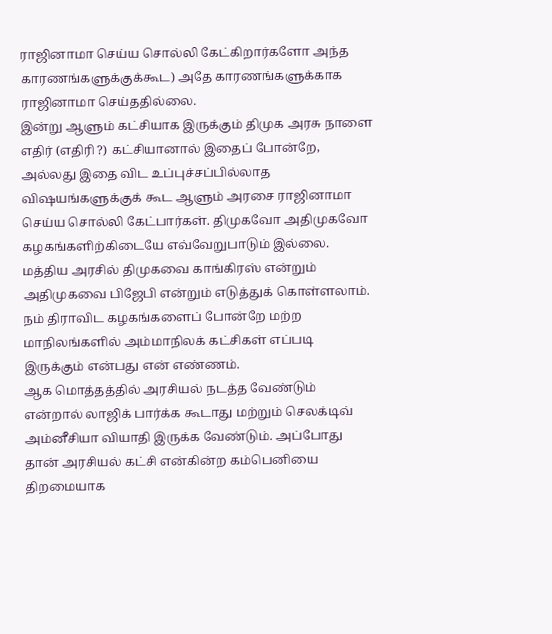ராஜினாமா செய்ய சொல்லி கேட்கிறார்களோ அந்த காரணங்களுக்குக்கூட) அதே காரணங்களுக்காக ராஜினாமா செய்ததில்லை.
இன்று ஆளும் கட்சியாக இருக்கும் திமுக அரசு நாளை எதிர் (எதிரி ?) கட்சியானால் இதைப் போன்றே, அல்லது இதை விட உப்புச்சப்பில்லாத விஷயங்களுக்குக் கூட ஆளும் அரசை ராஜினாமா செய்ய சொல்லி கேட்பார்கள். திமுகவோ அதிமுகவோ கழகங்களிற்கிடையே எவ்வேறுபாடும் இல்லை. மத்திய அரசில் திமுகவை காங்கிரஸ் என்றும் அதிமுகவை பிஜேபி என்றும் எடுத்துக் கொள்ளலாம். நம் திராவிட கழகங்களைப் போன்றே மற்ற மாநிலங்களில் அம்மாநிலக் கட்சிகள் எப்படி இருக்கும் என்பது என் எண்ணம்.
ஆக மொத்தத்தில் அரசியல் நடத்த வேண்டும் என்றால் லாஜிக் பார்க்க கூடாது மற்றும் செலக்டிவ் அம்னீசியா வியாதி இருக்க வேண்டும். அப்போது தான் அரசியல் கட்சி என்கின்ற கம்பெனியை திறமையாக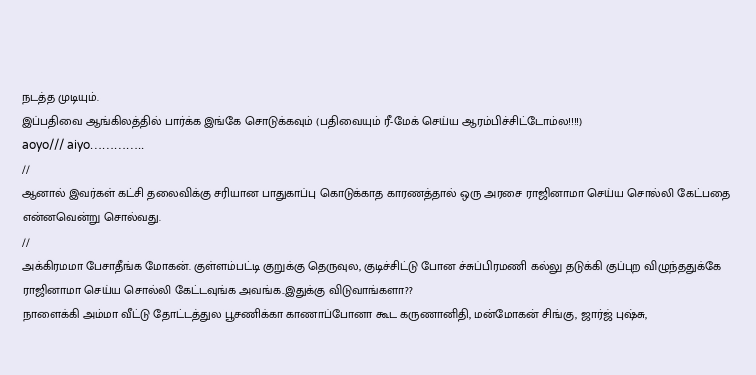நடத்த முடியும்.
இப்பதிவை ஆங்கிலத்தில் பார்க்க இங்கே சொடுக்கவும் (பதிவையும் ரீ-மேக் செய்ய ஆரம்பிச்சிட்டோம்ல!!!!)
aoyo/// aiyo…………..
//
ஆனால் இவர்கள் கட்சி தலைவிக்கு சரியான பாதுகாப்பு கொடுக்காத காரணத்தால் ஒரு அரசை ராஜினாமா செய்ய சொல்லி கேட்பதை என்னவென்று சொல்வது.
//
அக்கிரமமா பேசாதீங்க மோகன். குள்ளம்பட்டி குறுக்கு தெருவுல, குடிச்சிட்டு போன ச்சுப்பிரமணி கல்லு தடுக்கி குப்புற விழுந்ததுக்கே ராஜினாமா செய்ய சொல்லி கேட்டவுங்க அவங்க..இதுக்கு விடுவாங்களா??
நாளைக்கி அம்மா வீட்டு தோட்டத்துல பூசணிக்கா காணாப்போனா கூட கருணானிதி, மன்மோகன் சிங்கு, ஜார்ஜ் புஷ்சு,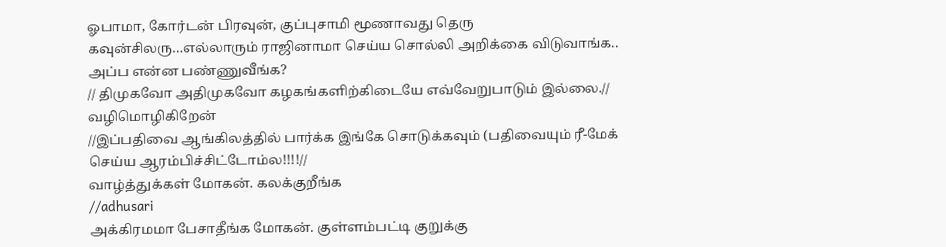ஓபாமா, கோர்டன் பிரவுன், குப்புசாமி மூணாவது தெரு கவுன்சிலரு…எல்லாரும் ராஜினாமா செய்ய சொல்லி அறிக்கை விடுவாங்க.. அப்ப என்ன பண்ணுவீங்க?
// திமுகவோ அதிமுகவோ கழகங்களிற்கிடையே எவ்வேறுபாடும் இல்லை.//
வழிமொழிகிறேன்
//இப்பதிவை ஆங்கிலத்தில் பார்க்க இங்கே சொடுக்கவும் (பதிவையும் ரீ-மேக் செய்ய ஆரம்பிச்சிட்டோம்ல!!!!//
வாழ்த்துக்கள் மோகன். கலக்குறீங்க
//adhusari
அக்கிரமமா பேசாதீங்க மோகன். குள்ளம்பட்டி குறுக்கு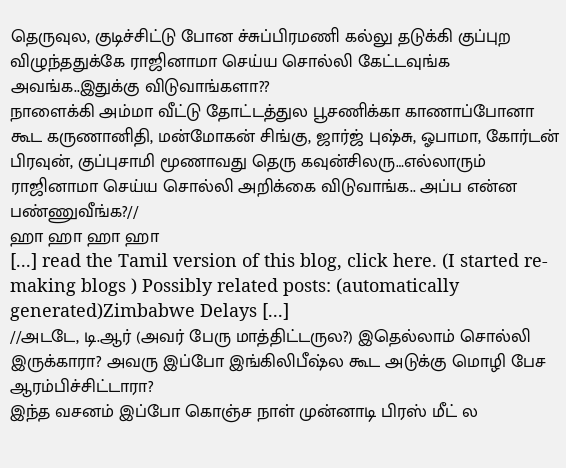தெருவுல, குடிச்சிட்டு போன ச்சுப்பிரமணி கல்லு தடுக்கி குப்புற விழுந்ததுக்கே ராஜினாமா செய்ய சொல்லி கேட்டவுங்க அவங்க..இதுக்கு விடுவாங்களா??
நாளைக்கி அம்மா வீட்டு தோட்டத்துல பூசணிக்கா காணாப்போனா கூட கருணானிதி, மன்மோகன் சிங்கு, ஜார்ஜ் புஷ்சு, ஓபாமா, கோர்டன் பிரவுன், குப்புசாமி மூணாவது தெரு கவுன்சிலரு…எல்லாரும் ராஜினாமா செய்ய சொல்லி அறிக்கை விடுவாங்க.. அப்ப என்ன பண்ணுவீங்க?//
ஹா ஹா ஹா ஹா
[...] read the Tamil version of this blog, click here. (I started re-making blogs ) Possibly related posts: (automatically generated)Zimbabwe Delays [...]
//அடடே, டி.ஆர் (அவர் பேரு மாத்திட்டருல?) இதெல்லாம் சொல்லி இருக்காரா? அவரு இப்போ இங்கிலிபீஷ்ல கூட அடுக்கு மொழி பேச ஆரம்பிச்சிட்டாரா?
இந்த வசனம் இப்போ கொஞ்ச நாள் முன்னாடி பிரஸ் மீட் ல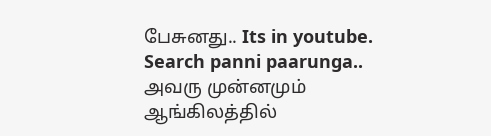பேசுனது.. Its in youtube. Search panni paarunga..
அவரு முன்னமும் ஆங்கிலத்தில்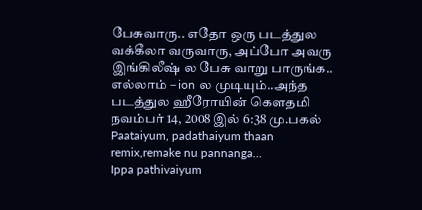பேசுவாரு.. எதோ ஒரு படத்துல வக்கீலா வருவாரு, அப்போ அவரு இங்கிலீஷ் ல பேசு வாறு பாருங்க.. எல்லாம் – ion ல முடியும்..அந்த படத்துல ஹீரோயின் கௌதமி
நவம்பர் 14, 2008 இல் 6:38 மு.பகல்
Paataiyum, padathaiyum thaan remix,remake nu pannanga…
Ippa pathivaiyum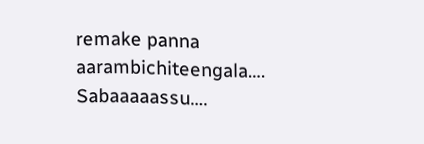remake panna aarambichiteengala….
Sabaaaaassu….